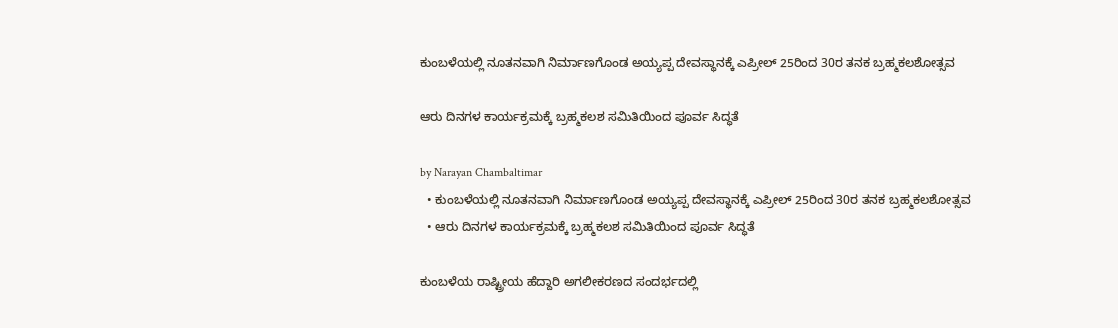ಕುಂಬಳೆಯಲ್ಲಿ ನೂತನವಾಗಿ ನಿರ್ಮಾಣಗೊಂಡ ಅಯ್ಯಪ್ಪ ದೇವಸ್ಥಾನಕ್ಕೆ ಎಪ್ರೀಲ್ 25ರಿಂದ 30ರ ತನಕ ಬ್ರಹ್ಮಕಲಶೋತ್ಸವ

ಆರು ದಿನಗಳ ಕಾರ್ಯಕ್ರಮಕ್ಕೆ ಬ್ರಹ್ಮಕಲಶ ಸಮಿತಿಯಿಂದ ಪೂರ್ವ ಸಿದ್ಧತೆ

by Narayan Chambaltimar
  • ಕುಂಬಳೆಯಲ್ಲಿ ನೂತನವಾಗಿ ನಿರ್ಮಾಣಗೊಂಡ ಅಯ್ಯಪ್ಪ ದೇವಸ್ಥಾನಕ್ಕೆ ಎಪ್ರೀಲ್ 25ರಿಂದ 30ರ ತನಕ ಬ್ರಹ್ಮಕಲಶೋತ್ಸವ
  • ಆರು ದಿನಗಳ ಕಾರ್ಯಕ್ರಮಕ್ಕೆ ಬ್ರಹ್ಮಕಲಶ ಸಮಿತಿಯಿಂದ ಪೂರ್ವ ಸಿದ್ಧತೆ

ಕುಂಬಳೆಯ ರಾಷ್ಟ್ರೀಯ ಹೆದ್ದಾರಿ ಅಗಲೀಕರಣದ ಸಂದರ್ಭದಲ್ಲಿ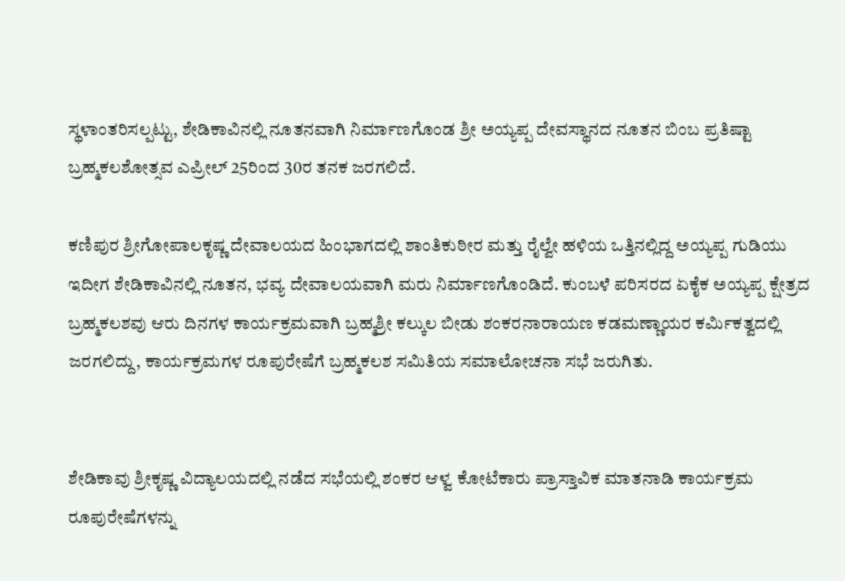ಸ್ಥಳಾಂತರಿಸಲ್ಪಟ್ಟು, ಶೇಡಿಕಾವಿನಲ್ಲಿ ನೂತನವಾಗಿ ನಿರ್ಮಾಣಗೊಂಡ ಶ್ರೀ ಅಯ್ಯಪ್ಪ ದೇವಸ್ಥಾನದ ನೂತನ ಬಿಂಬ ಪ್ರತಿಷ್ಟಾ ಬ್ರಹ್ಮಕಲಶೋತ್ಸವ ಎಪ್ರೀಲ್ 25ರಿಂದ 30ರ ತನಕ ಜರಗಲಿದೆ.

ಕಣಿಪುರ ಶ್ರೀಗೋಪಾಲಕೃಷ್ಣ ದೇವಾಲಯದ ಹಿಂಭಾಗದಲ್ಲಿ ಶಾಂತಿಕುಠೀರ ಮತ್ತು ರೈಲ್ವೇ ಹಳಿಯ ಒತ್ತಿನಲ್ಲಿದ್ದ ಅಯ್ಯಪ್ಪ ಗುಡಿಯು ಇದೀಗ ಶೇಡಿಕಾವಿನಲ್ಲಿ ನೂತನ, ಭವ್ಯ ದೇವಾಲಯವಾಗಿ ಮರು ನಿರ್ಮಾಣಗೊಂಡಿದೆ. ಕುಂಬಳೆ ಪರಿಸರದ ಏಕೈಕ ಅಯ್ಯಪ್ಪ ಕ್ಷೇತ್ರದ ಬ್ರಹ್ಮಕಲಶವು ಆರು ದಿನಗಳ ಕಾರ್ಯಕ್ರಮವಾಗಿ ಬ್ರಹ್ಮಶ್ರೀ ಕಲ್ಕುಲ ಬೀಡು ಶಂಕರನಾರಾಯಣ ಕಡಮಣ್ಣಾಯರ ಕರ್ಮಿಕತ್ವದಲ್ಲಿ ಜರಗಲಿದ್ದು, ಕಾರ್ಯಕ್ರಮಗಳ ರೂಪುರೇಷೆಗೆ ಬ್ರಹ್ಮಕಲಶ ಸಮಿತಿಯ ಸಮಾಲೋಚನಾ ಸಭೆ ಜರುಗಿತು.


ಶೇಡಿಕಾವು ಶ್ರೀಕೃಷ್ಣ ವಿದ್ಯಾಲಯದಲ್ಲಿ ನಡೆದ ಸಭೆಯಲ್ಲಿ ಶಂಕರ ಆಳ್ವ ಕೋಟೆಕಾರು ಪ್ರಾಸ್ತಾವಿಕ ಮಾತನಾಡಿ ಕಾರ್ಯಕ್ರಮ ರೂಪುರೇಷೆಗಳನ್ನು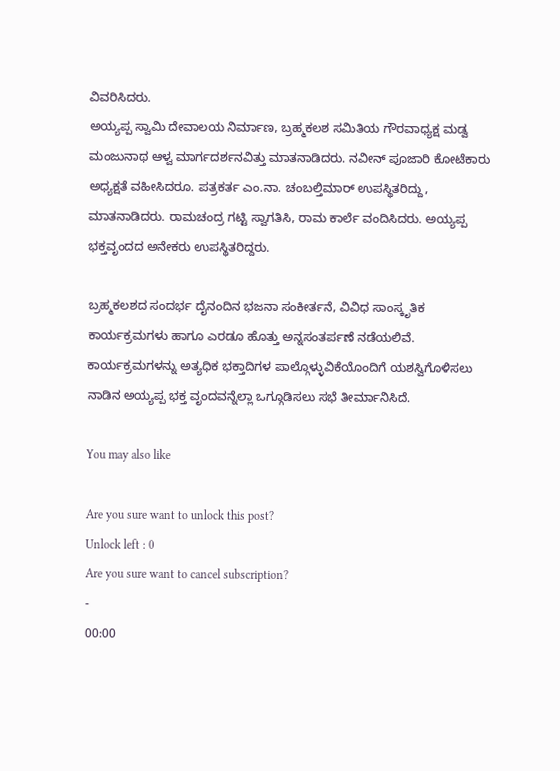ವಿವರಿಸಿದರು.
ಅಯ್ಯಪ್ಪ ಸ್ವಾಮಿ ದೇವಾಲಯ ನಿರ್ಮಾಣ, ಬ್ರಹ್ಮಕಲಶ ಸಮಿತಿಯ ಗೌರವಾಧ್ಯಕ್ಷ ಮಡ್ವ ಮಂಜುನಾಥ ಆಳ್ವ ಮಾರ್ಗದರ್ಶನವಿತ್ತು ಮಾತನಾಡಿದರು. ನವೀನ್ ಪೂಜಾರಿ ಕೋಟೆಕಾರು ಅಧ್ಯಕ್ಷತೆ ವಹೀಸಿದರೂ. ಪತ್ರಕರ್ತ ಎಂ.ನಾ. ಚಂಬಲ್ತಿಮಾರ್ ಉಪಸ್ಥಿತರಿದ್ದು, ಮಾತನಾಡಿದರು. ರಾಮಚಂದ್ರ ಗಟ್ಟಿ ಸ್ವಾಗತಿಸಿ, ರಾಮ ಕಾರ್ಲೆ ವಂದಿಸಿದರು. ಅಯ್ಯಪ್ಪ ಭಕ್ತವೃಂದದ ಅನೇಕರು ಉಪಸ್ಥಿತರಿದ್ದರು.

ಬ್ರಹ್ಮಕಲಶದ ಸಂದರ್ಭ ದೈನಂದಿನ ಭಜನಾ ಸಂಕೀರ್ತನೆ, ವಿವಿಧ ಸಾಂಸ್ಕೃತಿಕ ಕಾರ್ಯಕ್ರಮಗಳು ಹಾಗೂ ಎರಡೂ ಹೊತ್ತು ಅನ್ನಸಂತರ್ಪಣೆ ನಡೆಯಲಿವೆ. ಕಾರ್ಯಕ್ರಮಗಳನ್ನು ಅತ್ಯಧಿಕ ಭಕ್ತಾದಿಗಳ ಪಾಲ್ಗೊಳ್ಳುವಿಕೆಯೊಂದಿಗೆ ಯಶಸ್ವಿಗೊಳಿಸಲು ನಾಡಿನ ಅಯ್ಯಪ್ಪ ಭಕ್ತ ವೃಂದವನ್ನೆಲ್ಲಾ ಒಗ್ಗೂಡಿಸಲು ಸಭೆ ತೀರ್ಮಾನಿಸಿದೆ.

You may also like

Are you sure want to unlock this post?
Unlock left : 0
Are you sure want to cancel subscription?
-
00:00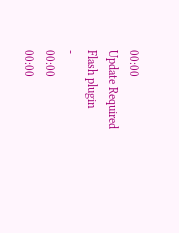00:00
Update Required Flash plugin
-
00:00
00:00